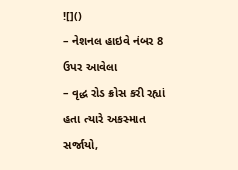![]()
– નેશનલ હાઇવે નંબર 8 ઉપર આવેલા
– વૃદ્ધ રોડ ક્રોસ કરી રહ્યાં હતા ત્યારે અકસ્માત સર્જાયો,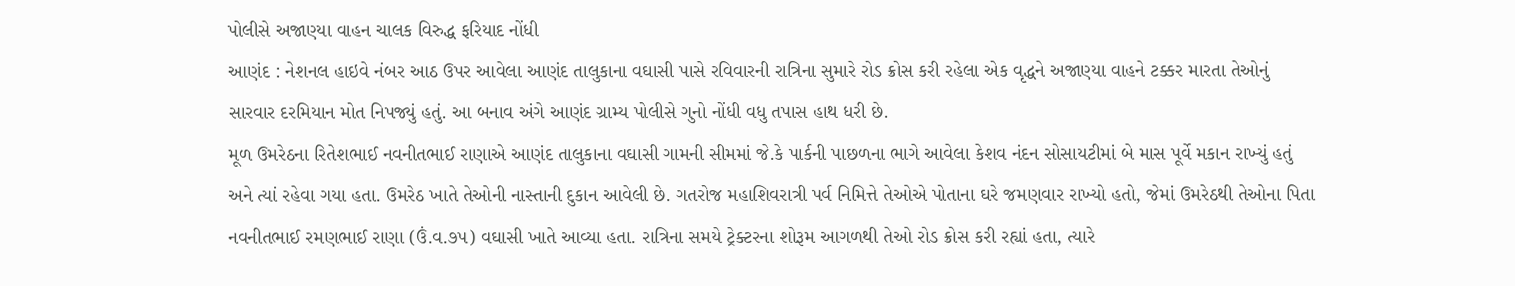પોલીસે અજાણ્યા વાહન ચાલક વિરુદ્ધ ફરિયાદ નોંધી
આણંદ : નેશનલ હાઇવે નંબર આઠ ઉપર આવેલા આણંદ તાલુકાના વઘાસી પાસે રવિવારની રાત્રિના સુમારે રોડ ક્રોસ કરી રહેલા એક વૃદ્ધને અજાણ્યા વાહને ટક્કર મારતા તેઓનું સારવાર દરમિયાન મોત નિપજ્યું હતું. આ બનાવ અંગે આણંદ ગ્રામ્ય પોલીસે ગુનો નોંધી વધુ તપાસ હાથ ધરી છે.
મૂળ ઉમરેઠના રિતેશભાઈ નવનીતભાઈ રાણાએ આણંદ તાલુકાના વઘાસી ગામની સીમમાં જે.કે પાર્કની પાછળના ભાગે આવેલા કેશવ નંદન સોસાયટીમાં બે માસ પૂર્વે મકાન રાખ્યું હતું અને ત્યાં રહેવા ગયા હતા. ઉમરેઠ ખાતે તેઓની નાસ્તાની દુકાન આવેલી છે. ગતરોજ મહાશિવરાત્રી પર્વ નિમિત્તે તેઓએ પોતાના ઘરે જમણવાર રાખ્યો હતો, જેમાં ઉમરેઠથી તેઓના પિતા નવનીતભાઈ રમણભાઈ રાણા (ઉં.વ.૭૫) વઘાસી ખાતે આવ્યા હતા. રાત્રિના સમયે ટ્રેક્ટરના શોરૂમ આગળથી તેઓ રોડ ક્રોસ કરી રહ્યાં હતા, ત્યારે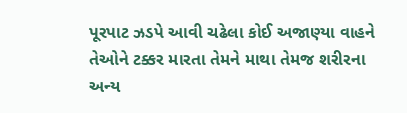પૂરપાટ ઝડપે આવી ચઢેલા કોઈ અજાણ્યા વાહને તેઓને ટક્કર મારતા તેમને માથા તેમજ શરીરના અન્ય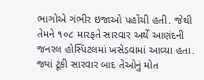ભાગોએ ગંભીર ઇજાઓ પહોંચી હતી. જેથી તેમને ૧૦૮ મારફતે સારવાર અર્થે આણંદની જનરલ હોસ્પિટલમાં ખસેડવામાં આવ્યા હતા. જ્યાં ટૂંકી સારવાર બાદ તેઓનું મોત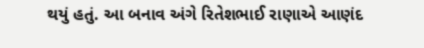થયું હતું. આ બનાવ અંગે રિતેશભાઈ રાણાએ આણંદ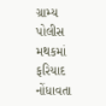ગ્રામ્ય પોલીસ મથકમાં ફરિયાદ નોંધાવતા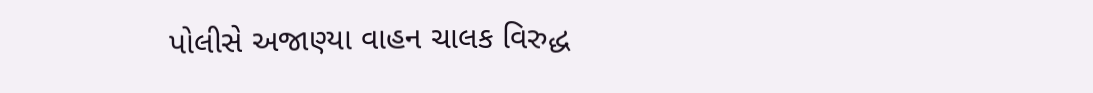પોલીસે અજાણ્યા વાહન ચાલક વિરુદ્ધ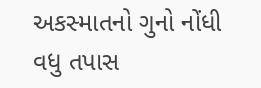અકસ્માતનો ગુનો નોંધી વધુ તપાસ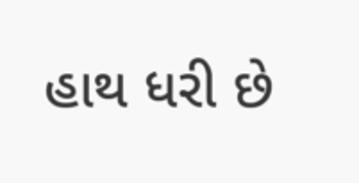હાથ ધરી છે